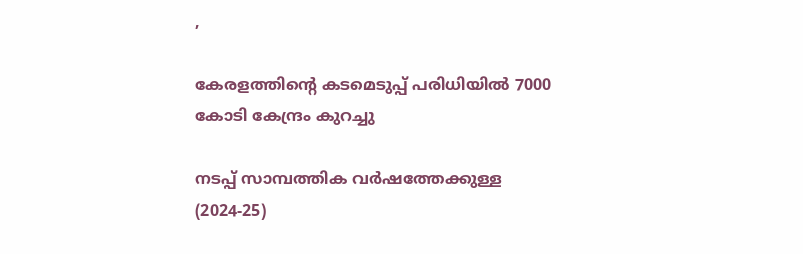,

കേരളത്തിന്റെ കടമെടുപ്പ് പരിധിയിൽ 7000 കോടി കേന്ദ്രം കുറച്ചു

നടപ്പ് സാമ്പത്തിക വർഷത്തേക്കുള്ള (2024-25)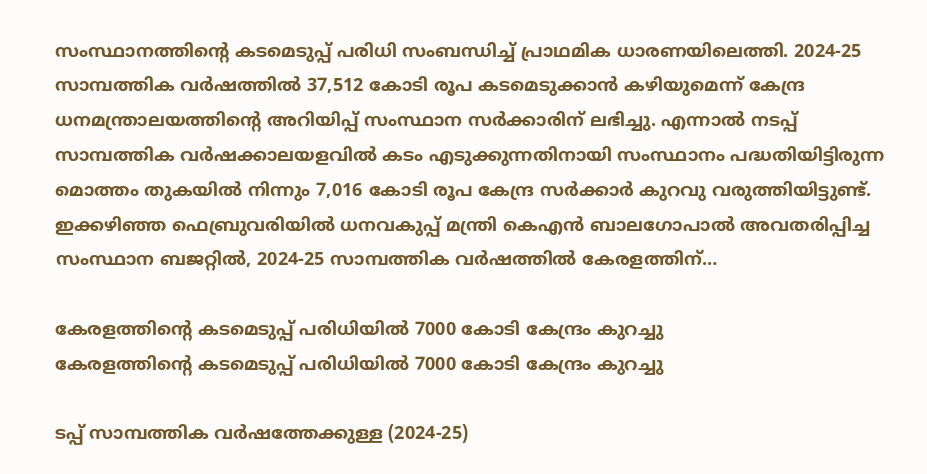സംസ്ഥാനത്തിന്റെ കടമെടുപ്പ് പരിധി സംബന്ധിച്ച് പ്രാഥമിക ധാരണയിലെത്തി. 2024-25 സാമ്പത്തിക വർഷത്തിൽ 37,512 കോടി രൂപ കടമെടുക്കാൻ കഴിയുമെന്ന് കേന്ദ്ര ധനമന്ത്രാലയത്തിന്റെ അറിയിപ്പ് സംസ്ഥാന സർക്കാരിന് ലഭിച്ചു. എന്നാൽ നടപ്പ് സാമ്പത്തിക വർഷക്കാലയളവിൽ കടം എടുക്കുന്നതിനായി സംസ്ഥാനം പദ്ധതിയിട്ടിരുന്ന മൊത്തം തുകയിൽ നിന്നും 7,016 കോടി രൂപ കേന്ദ്ര സർക്കാർ കുറവു വരുത്തിയിട്ടുണ്ട്. ഇക്കഴിഞ്ഞ ഫെബ്രുവരിയിൽ ധനവകുപ്പ് മന്ത്രി കെഎൻ ബാലഗോപാൽ അവതരിപ്പിച്ച സംസ്ഥാന ബജറ്റിൽ, 2024-25 സാമ്പത്തിക വർഷത്തിൽ കേരളത്തിന്…

കേരളത്തിന്റെ കടമെടുപ്പ് പരിധിയിൽ 7000 കോടി കേന്ദ്രം കുറച്ചു
കേരളത്തിന്റെ കടമെടുപ്പ് പരിധിയിൽ 7000 കോടി കേന്ദ്രം കുറച്ചു

ടപ്പ് സാമ്പത്തിക വർഷത്തേക്കുള്ള (2024-25)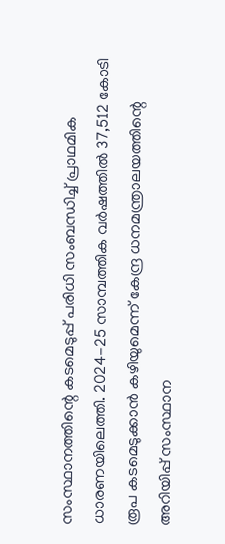സംസ്ഥാനത്തിന്റെ കടമെടുപ്പ് പരിധി സംബന്ധിച്ച് പ്രാഥമിക ധാരണയിലെത്തി. 2024-25 സാമ്പത്തിക വർഷത്തിൽ 37,512 കോടി രൂപ കടമെടുക്കാൻ കഴിയുമെന്ന് കേന്ദ്ര ധനമന്ത്രാലയത്തിന്റെ അറിയിപ്പ് സംസ്ഥാന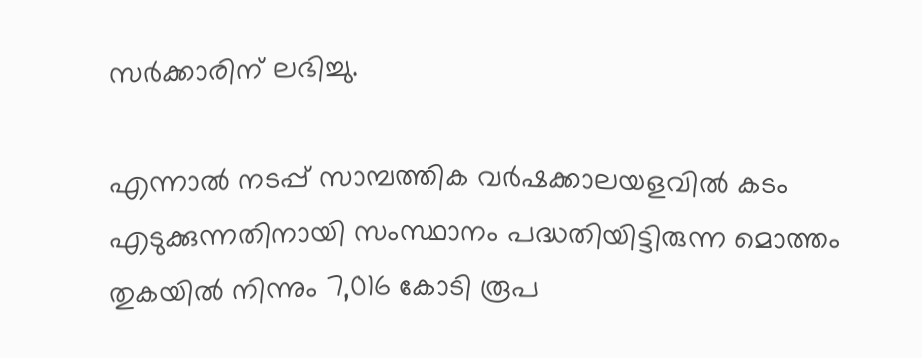സർക്കാരിന് ലഭിച്ചു.

എന്നാൽ നടപ്പ് സാമ്പത്തിക വർഷക്കാലയളവിൽ കടം എടുക്കുന്നതിനായി സംസ്ഥാനം പദ്ധതിയിട്ടിരുന്ന മൊത്തം തുകയിൽ നിന്നും 7,016 കോടി രൂപ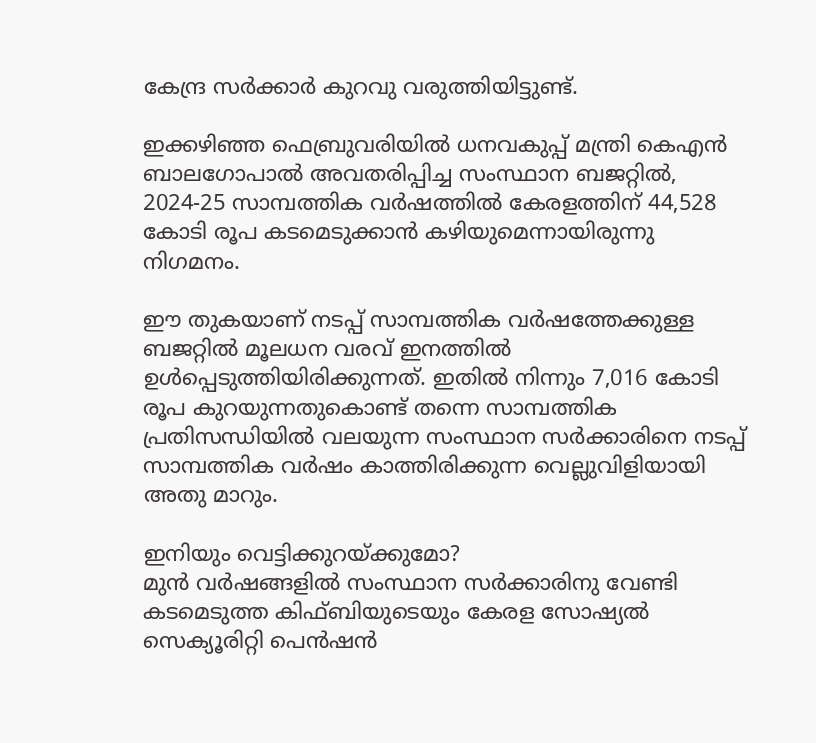കേന്ദ്ര സർക്കാർ കുറവു വരുത്തിയിട്ടുണ്ട്.

ഇക്കഴിഞ്ഞ ഫെബ്രുവരിയിൽ ധനവകുപ്പ് മന്ത്രി കെഎൻ ബാലഗോപാൽ അവതരിപ്പിച്ച സംസ്ഥാന ബജറ്റിൽ, 2024-25 സാമ്പത്തിക വർഷത്തിൽ കേരളത്തിന് 44,528 കോടി രൂപ കടമെടുക്കാൻ കഴിയുമെന്നായിരുന്നു നിഗമനം.

ഈ തുകയാണ് നടപ്പ് സാമ്പത്തിക വർഷത്തേക്കുള്ള ബജറ്റിൽ മൂലധന വരവ് ഇനത്തിൽ ഉൾപ്പെടുത്തിയിരിക്കുന്നത്. ഇതിൽ നിന്നും 7,016 കോടി രൂപ കുറയുന്നതുകൊണ്ട് തന്നെ സാമ്പത്തിക പ്രതിസന്ധിയിൽ വലയുന്ന സംസ്ഥാന സർക്കാരിനെ നടപ്പ് സാമ്പത്തിക വർഷം കാത്തിരിക്കുന്ന വെല്ലുവിളിയായി അതു മാറും.

ഇനിയും വെട്ടിക്കുറയ്ക്കുമോ?
മുൻ വർഷങ്ങളിൽ സംസ്ഥാന സര്‍ക്കാരിനു വേണ്ടി കടമെടുത്ത കിഫ്ബിയുടെയും കേരള സോഷ്യല്‍ സെക്യൂരിറ്റി പെന്‍ഷന്‍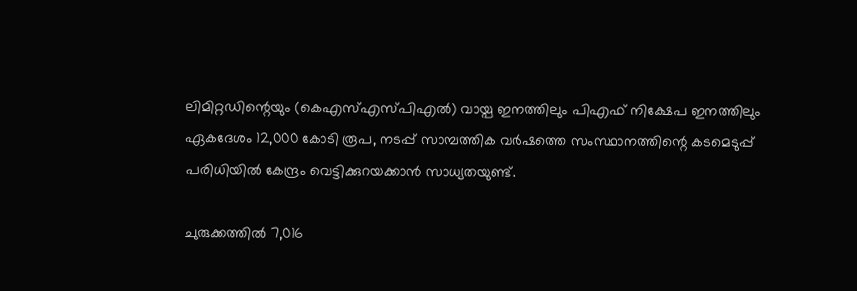ലിമിറ്റഡിന്റെയും (കെഎസ്എസ്പിഎൽ) വായ്പ ഇനത്തിലും പിഎഫ് നിക്ഷേപ ഇനത്തിലും ഏകദേശം 12,000 കോടി രൂപ, നടപ്പ് സാമ്പത്തിക വർഷത്തെ സംസ്ഥാനത്തിന്റെ കടമെടുപ്പ് പരിധിയിൽ കേന്ദ്രം വെട്ടിക്കുറയക്കാൻ സാധ്യതയുണ്ട്.

ചുരുക്കത്തിൽ 7,016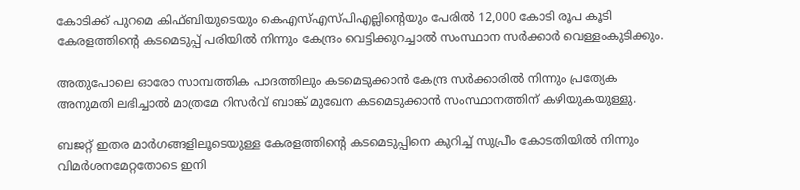കോടിക്ക് പുറമെ കിഫ്ബിയുടെയും കെഎസ്എസ്പിഎല്ലിന്റെയും പേരിൽ 12,000 കോടി രൂപ കൂടി കേരളത്തിന്റെ കടമെടുപ്പ് പരിയിൽ നിന്നും കേന്ദ്രം വെട്ടിക്കുറച്ചാൽ സംസ്ഥാന സർക്കാർ വെള്ളംകുടിക്കും.

അതുപോലെ ഓരോ സാമ്പത്തിക പാദത്തിലും കടമെടുക്കാൻ കേന്ദ്ര സർക്കാരിൽ നിന്നും പ്രത്യേക അനുമതി ലഭിച്ചാൽ മാത്രമേ റിസർവ് ബാങ്ക് മുഖേന കടമെടുക്കാൻ സംസ്ഥാനത്തിന് കഴിയുകയുള്ളു.

ബജറ്റ് ഇതര മാർഗങ്ങളിലൂടെയുള്ള കേരളത്തിന്റെ കടമെടുപ്പിനെ കുറിച്ച് സുപ്രീം കോടതിയിൽ നിന്നും വിമർശനമേറ്റതോടെ ഇനി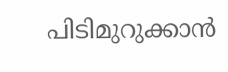പിടിമുറുക്കാൻ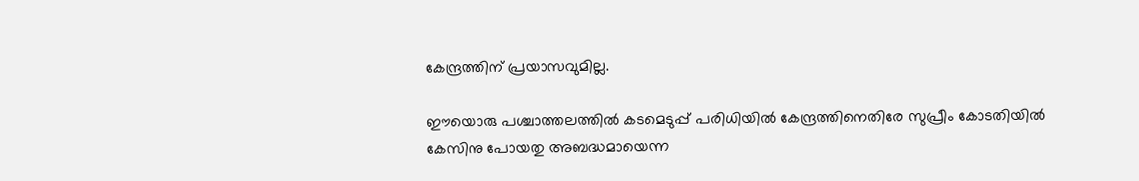കേന്ദ്രത്തിന് പ്രയാസവുമില്ല.

ഈയൊരു പശ്ചാത്തലത്തിൽ കടമെടുപ്പ് പരിധിയിൽ കേന്ദ്രത്തിനെതിരേ സുപ്രീം കോടതിയിൽ കേസിനു പോയതു അബദ്ധമായെന്ന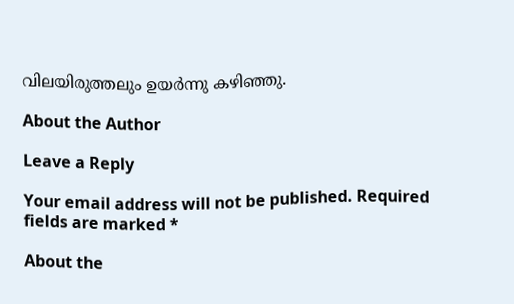വിലയിരുത്തലും ഉയർന്നു കഴിഞ്ഞു.

About the Author

Leave a Reply

Your email address will not be published. Required fields are marked *

About the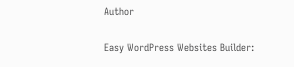Author

Easy WordPress Websites Builder: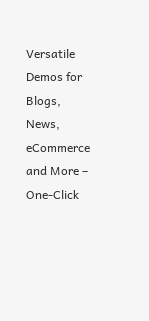Versatile Demos for Blogs, News, eCommerce and More – One-Click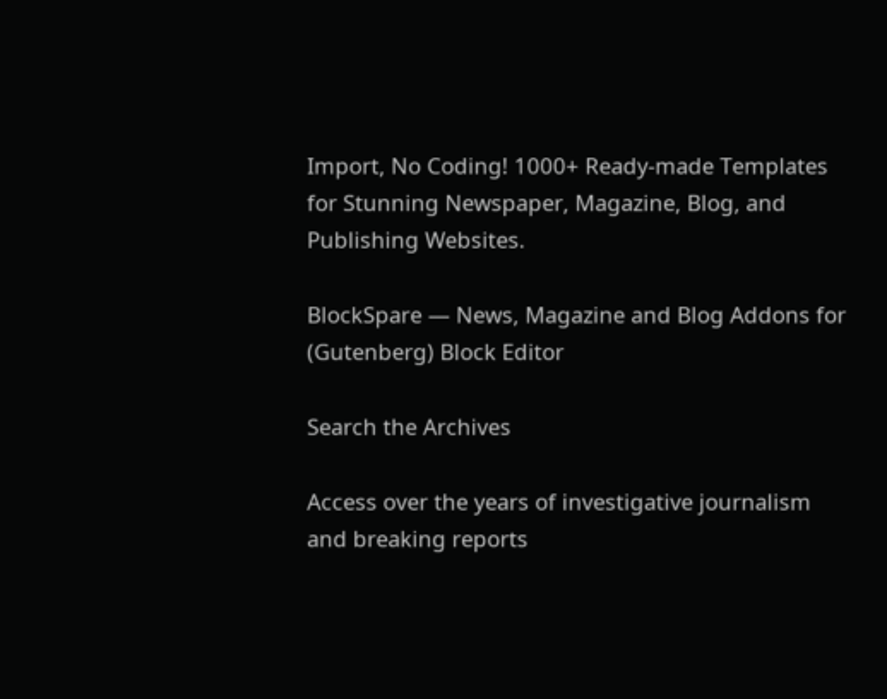Import, No Coding! 1000+ Ready-made Templates for Stunning Newspaper, Magazine, Blog, and Publishing Websites.

BlockSpare — News, Magazine and Blog Addons for (Gutenberg) Block Editor

Search the Archives

Access over the years of investigative journalism and breaking reports